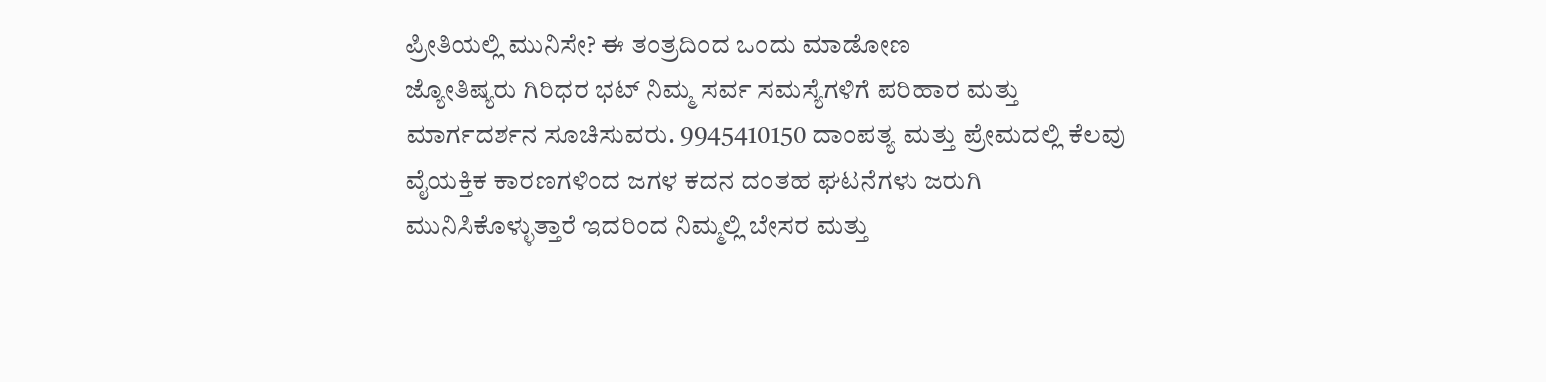ಪ್ರೀತಿಯಲ್ಲಿ ಮುನಿಸೇ? ಈ ತಂತ್ರದಿಂದ ಒಂದು ಮಾಡೋಣ
ಜ್ಯೋತಿಷ್ಯರು ಗಿರಿಧರ ಭಟ್ ನಿಮ್ಮ ಸರ್ವ ಸಮಸ್ಯೆಗಳಿಗೆ ಪರಿಹಾರ ಮತ್ತು ಮಾರ್ಗದರ್ಶನ ಸೂಚಿಸುವರು. 9945410150 ದಾಂಪತ್ಯ ಮತ್ತು ಪ್ರೇಮದಲ್ಲಿ ಕೆಲವು ವೈಯಕ್ತಿಕ ಕಾರಣಗಳಿಂದ ಜಗಳ ಕದನ ದಂತಹ ಘಟನೆಗಳು ಜರುಗಿ ಮುನಿಸಿಕೊಳ್ಳುತ್ತಾರೆ ಇದರಿಂದ ನಿಮ್ಮಲ್ಲಿ ಬೇಸರ ಮತ್ತು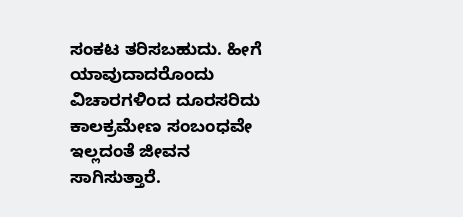ಸಂಕಟ ತರಿಸಬಹುದು. ಹೀಗೆ ಯಾವುದಾದರೊಂದು ವಿಚಾರಗಳಿಂದ ದೂರಸರಿದು ಕಾಲಕ್ರಮೇಣ ಸಂಬಂಧವೇ ಇಲ್ಲದಂತೆ ಜೀವನ ಸಾಗಿಸುತ್ತಾರೆ.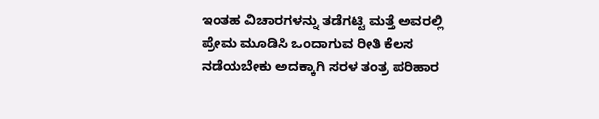ಇಂತಹ ವಿಚಾರಗಳನ್ನು ತಡೆಗಟ್ಟಿ ಮತ್ತೆ ಅವರಲ್ಲಿ ಪ್ರೇಮ ಮೂಡಿಸಿ ಒಂದಾಗುವ ರೀತಿ ಕೆಲಸ ನಡೆಯಬೇಕು ಅದಕ್ಕಾಗಿ ಸರಳ ತಂತ್ರ ಪರಿಹಾರ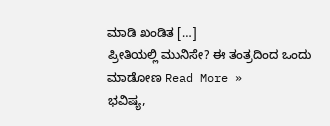ಮಾಡಿ ಖಂಡಿತ […]
ಪ್ರೀತಿಯಲ್ಲಿ ಮುನಿಸೇ? ಈ ತಂತ್ರದಿಂದ ಒಂದು ಮಾಡೋಣ Read More »
ಭವಿಷ್ಯ,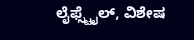ಲೈಫ್ಸ್ಟೈಲ್, ವಿಶೇಷ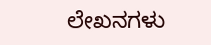ಲೇಖನಗಳು